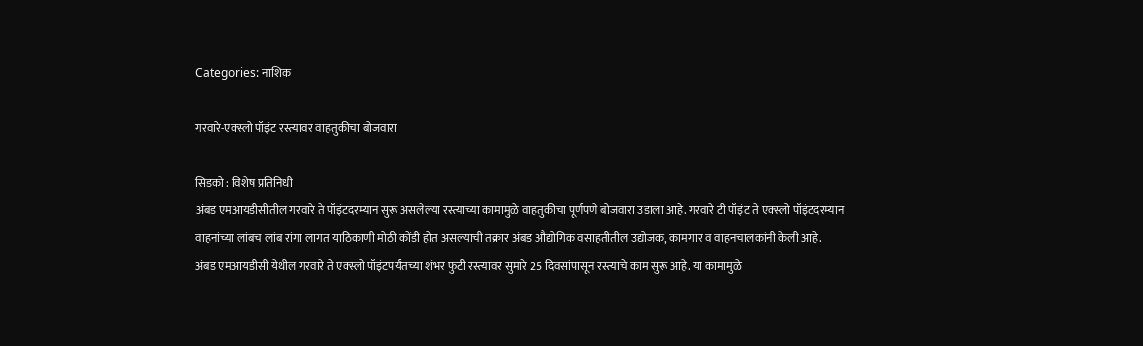Categories: नाशिक

गरवारे-एक्स्लो पॉइंट रस्त्यावर वाहतुकीचा बोजवारा

सिडको : विशेष प्रतिनिधी
अंबड एमआयडीसीतील गरवारे ते पॉइंटदरम्यान सुरू असलेल्या रस्त्याच्या कामामुळे वाहतुकीचा पूर्णपणे बोजवारा उडाला आहे. गरवारे टी पॉइंट ते एक्स्लो पॉइंटदरम्यान वाहनांच्या लांबच लांब रांगा लागत याठिकाणी मोठी कोंडी होत असल्याची तक्रार अंबड औद्योगिक वसाहतीतील उद्योजक, कामगार व वाहनचालकांनी केली आहे.
अंबड एमआयडीसी येथील गरवारे ते एक्स्लो पॉइंटपर्यंतच्या शंभर फुटी रस्त्यावर सुमारे 25 दिवसांपासून रस्त्याचे काम सुरू आहे. या कामामुळे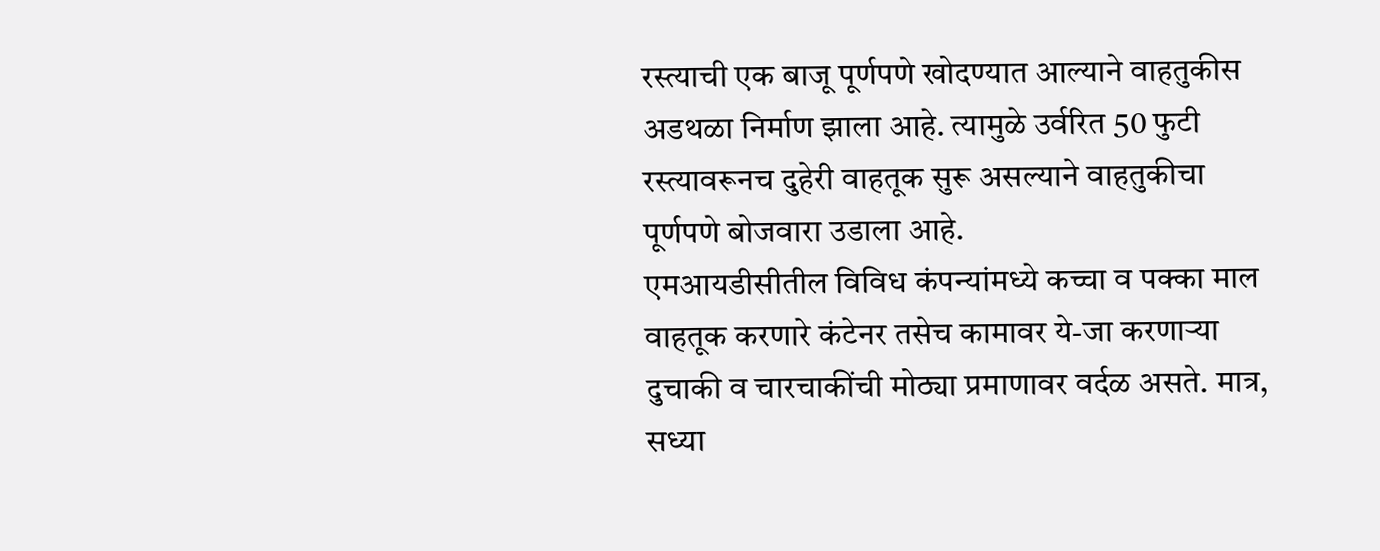रस्त्याची एक बाजू पूर्णपणे खोदण्यात आल्याने वाहतुकीस अडथळा निर्माण झाला आहे. त्यामुळे उर्वरित 50 फुटी रस्त्यावरूनच दुहेरी वाहतूक सुरू असल्याने वाहतुकीचा पूर्णपणे बोजवारा उडाला आहे.
एमआयडीसीतील विविध कंपन्यांमध्ये कच्चा व पक्का माल वाहतूक करणारे कंटेनर तसेच कामावर ये-जा करणार्‍या दुचाकी व चारचाकींची मोठ्या प्रमाणावर वर्दळ असते. मात्र, सध्या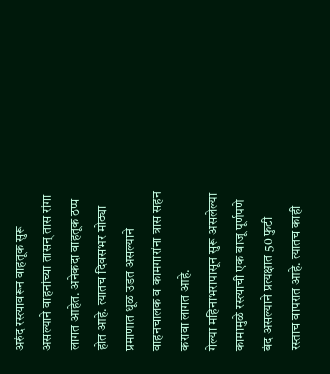अरुंद रस्त्यावरून वाहतूक सुरू असल्याने वाहनांच्या तासन् तास रांगा लागत आहेत. अनेकदा वाहतूक ठप्प होत आहे. त्यातच दिवसभर मोठ्या प्रमाणात धूळ उडत असल्याने वाहनचालक व कामगारांना त्रास सहन करावा लागत आहे.
गेल्या महिनाभरापासून सुरू असलेल्या कामामुळे रस्त्याची एक बाजू पूर्णपणे बंद असल्याने प्रत्यक्षात 50 फुटी रस्ताच वापरात आहे. त्यातच काही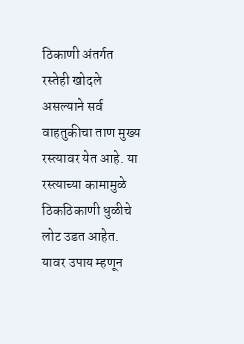ठिकाणी अंतर्गत रस्तेही खोदले असल्याने सर्व वाहतुकीचा ताण मुख्य रस्त्यावर येत आहे. या रस्त्याच्या कामामुळे ठिकठिकाणी धुळीचे लोट उडत आहेत. यावर उपाय म्हणून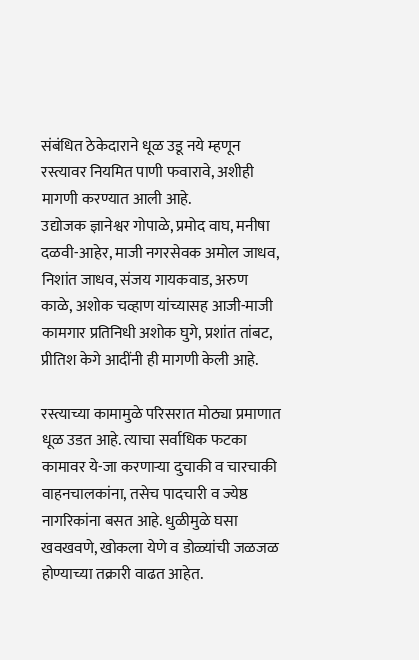संबंधित ठेकेदाराने धूळ उडू नये म्हणून रस्त्यावर नियमित पाणी फवारावे, अशीही मागणी करण्यात आली आहे.
उद्योजक ज्ञानेश्वर गोपाळे, प्रमोद वाघ, मनीषा दळवी-आहेर, माजी नगरसेवक अमोल जाधव, निशांत जाधव, संजय गायकवाड, अरुण काळे, अशोक चव्हाण यांच्यासह आजी-माजी कामगार प्रतिनिधी अशोक घुगे, प्रशांत तांबट, प्रीतिश केगे आदींनी ही मागणी केली आहे.

रस्त्याच्या कामामुळे परिसरात मोठ्या प्रमाणात धूळ उडत आहे. त्याचा सर्वाधिक फटका कामावर ये-जा करणार्‍या दुचाकी व चारचाकी वाहनचालकांना, तसेच पादचारी व ज्येष्ठ नागरिकांना बसत आहे. धुळीमुळे घसा खवखवणे, खोकला येणे व डोळ्यांची जळजळ होण्याच्या तक्रारी वाढत आहेत.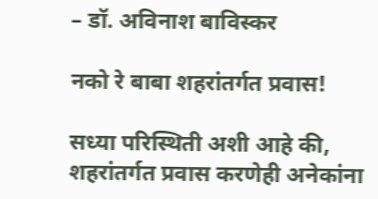– डॉ. अविनाश बाविस्कर

नको रे बाबा शहरांतर्गत प्रवास!

सध्या परिस्थिती अशी आहे की, शहरांतर्गत प्रवास करणेही अनेकांना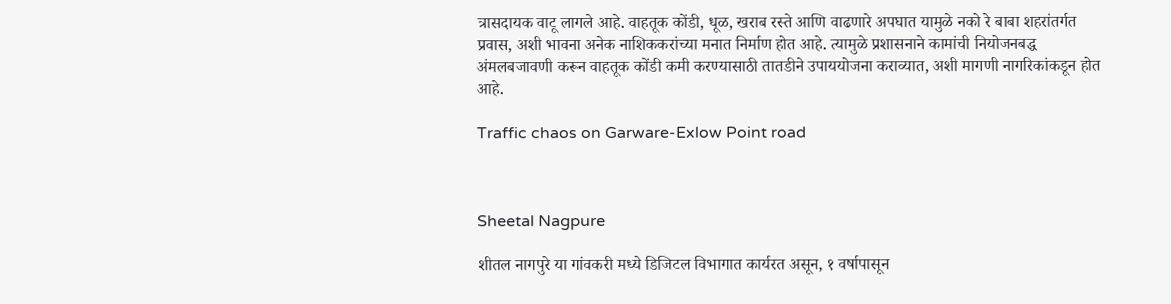त्रासदायक वाटू लागले आहे. वाहतूक कोंडी, धूळ, खराब रस्ते आणि वाढणारे अपघात यामुळे नको रे बाबा शहरांतर्गत प्रवास, अशी भावना अनेक नाशिककरांच्या मनात निर्माण होत आहे. त्यामुळे प्रशासनाने कामांची नियोजनबद्ध अंमलबजावणी करून वाहतूक कोंडी कमी करण्यासाठी तातडीने उपाययोजना कराव्यात, अशी मागणी नागरिकांकडून होत आहे.

Traffic chaos on Garware-Exlow Point road



Sheetal Nagpure

शीतल नागपुरे या गांवकरी मध्ये डिजिटल विभागात कार्यरत असून, १ वर्षापासून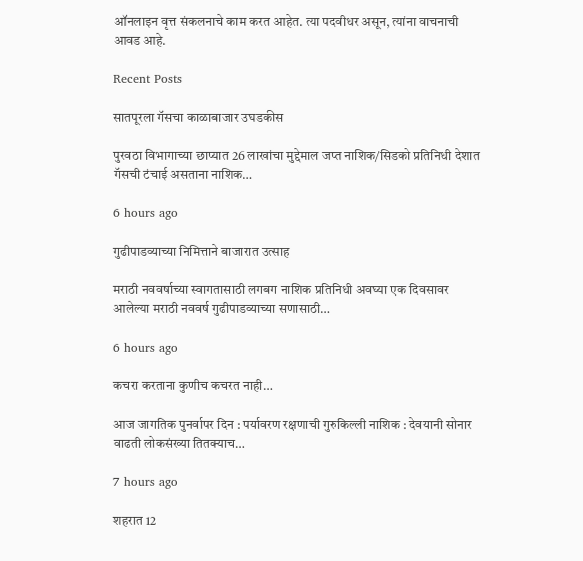ऑनलाइन वृत्त संकलनाचे काम करत आहेत. त्या पदवीधर असून, त्यांना वाचनाची आवड आहे.

Recent Posts

सातपूरला गॅसचा काळाबाजार उघडकीस

पुरवठा विभागाच्या छाप्यात 26 लाखांचा मुद्देमाल जप्त नाशिक/सिडको प्रतिनिधी देशात गॅसची टंचाई असताना नाशिक…

6 hours ago

गुढीपाडव्याच्या निमित्ताने बाजारात उत्साह

मराठी नववर्षाच्या स्वागतासाठी लगबग नाशिक प्रतिनिधी अवघ्या एक दिवसावर आलेल्या मराठी नववर्ष गुढीपाडव्याच्या सणासाठी…

6 hours ago

कचरा करताना कुणीच कचरत नाही…

आज जागतिक पुनर्वापर दिन : पर्यावरण रक्षणाची गुरुकिल्ली नाशिक : देवयानी सोनार वाढती लोकसंख्या तितक्याच…

7 hours ago

शहरात 12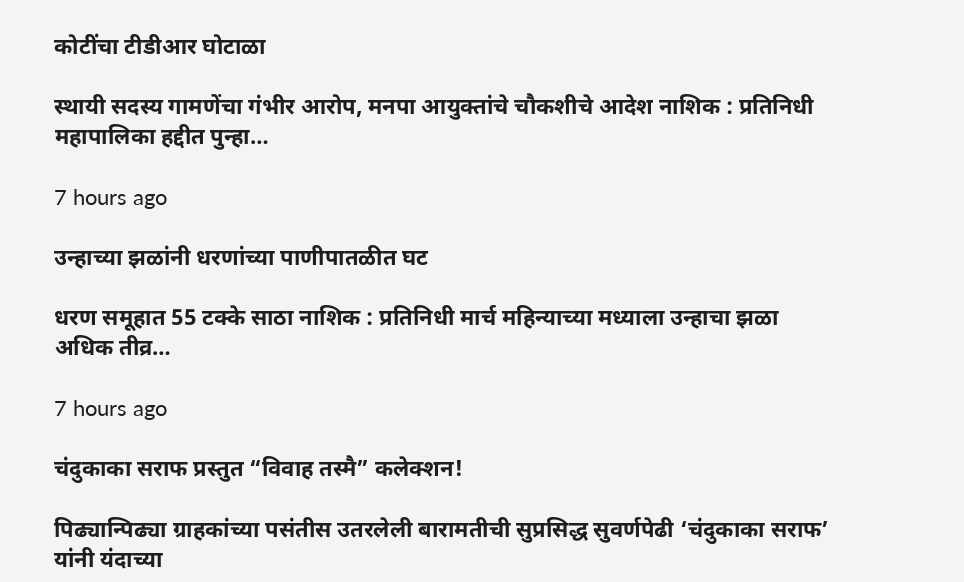कोटींचा टीडीआर घोटाळा

स्थायी सदस्य गामणेंचा गंभीर आरोप, मनपा आयुक्तांचे चौकशीचे आदेश नाशिक : प्रतिनिधी महापालिका हद्दीत पुन्हा…

7 hours ago

उन्हाच्या झळांनी धरणांच्या पाणीपातळीत घट

धरण समूहात 55 टक्के साठा नाशिक : प्रतिनिधी मार्च महिन्याच्या मध्याला उन्हाचा झळा अधिक तीव्र…

7 hours ago

चंदुकाका सराफ प्रस्तुत “विवाह तस्मै” कलेक्शन!

पिढ्यान्पिढ्या ग्राहकांच्या पसंतीस उतरलेली बारामतीची सुप्रसिद्ध सुवर्णपेढी ‘चंदुकाका सराफ’ यांनी यंदाच्या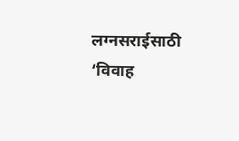लग्नसराईसाठी ‘विवाह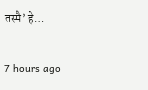तस्मै’ हे…

7 hours ago